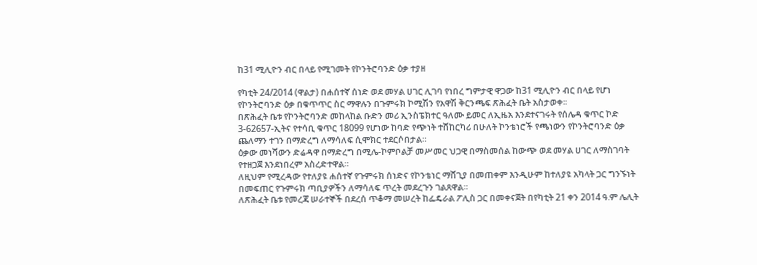ከ31 ሚሊዮን ብር በላይ የሚገመት የኮንትሮባንድ ዕቃ ተያዘ

የካቲት 24/2014 (ዋልታ) በሐሰተኛ ሰነድ ወደ መሃል ሀገር ሊገባ የነበረ ግምታዊ ዋጋው ከ31 ሚሊዮን ብር በላይ የሆነ የኮንትሮባንድ ዕቃ በቁጥጥር ስር ማዋሉን በጉምሩክ ኮሚሽን የአዋሽ ቅርንጫፍ ጽሕፈት ቤት አስታወቀ፡፡
በጽሕፈት ቤቱ የኮንትሮባንድ መከላከል ቡድን መሪ ኢንስፔክተር ዓለሙ ይመር ለኢዜአ እንደተናገሩት የሰሌዳ ቁጥር ኮድ 3-62657-ኢትና የተሳቢ ቁጥር 18099 የሆነው ከባድ የጭነት ተሸከርካሪ በሁለት ኮንቴነሮች የጫነውን የኮንትሮባንድ ዕቃ ጨለማን ተገን በማድረግ ለማሳለፍ ሲሞክር ተደርሶበታል።
ዕቃው መነሻውን ድሬዳዋ በማድረግ በሚሌ-ኮምቦልቻ መሥመር ህጋዊ በማስመሰል ከውጭ ወደ መሃል ሀገር ለማስገባት የተዘጋጀ እንደነበረም አስረድተዋል።
ለዚህም የሚረዳው የተለያዩ ሐሰተኛ የጉምሩክ ሰነድና የኮንቴነር ማሸጊያ በመጠቀም እንዲሁም ከተለያዩ አካላት ጋር ግንኙነት በመፍጠር የጉምሩክ ጣቢያዎችን ለማሳለፍ ጥረት መደረጉን ገልጸዋል።
ለጽሕፈት ቤቱ የመረጃ ሠራተኞች በደረሰ ጥቆማ መሠረት ከፌዴራል ፖሊስ ጋር በመቀናጀት በየካቲት 21 ቀን 2014 ዓ.ም ሌሊት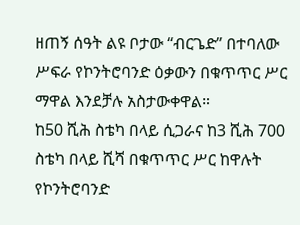ዘጠኝ ሰዓት ልዩ ቦታው “ብርጌድ” በተባለው ሥፍራ የኮንትሮባንድ ዕቃውን በቁጥጥር ሥር ማዋል እንደቻሉ አስታውቀዋል።
ከ50 ሺሕ ስቴካ በላይ ሲጋራና ከ3 ሺሕ 700 ስቴካ በላይ ሺሻ በቁጥጥር ሥር ከዋሉት የኮንትሮባንድ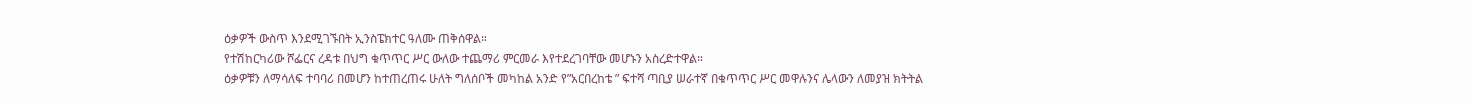ዕቃዎች ውስጥ እንደሚገኙበት ኢንስፔክተር ዓለሙ ጠቅሰዋል።
የተሽከርካሪው ሾፌርና ረዳቱ በህግ ቁጥጥር ሥር ውለው ተጨማሪ ምርመራ እየተደረገባቸው መሆኑን አስረድተዋል።
ዕቃዎቹን ለማሳለፍ ተባባሪ በመሆን ከተጠረጠሩ ሁለት ግለሰቦች መካከል አንድ የ”አርበረከቴ ” ፍተሻ ጣቢያ ሠራተኛ በቁጥጥር ሥር መዋሉንና ሌላውን ለመያዝ ክትትል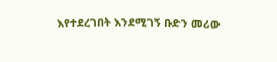እየተደረገበት እንደሚገኝ ቡድን መሪው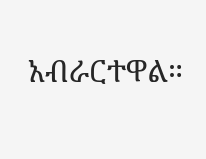አብራርተዋል።